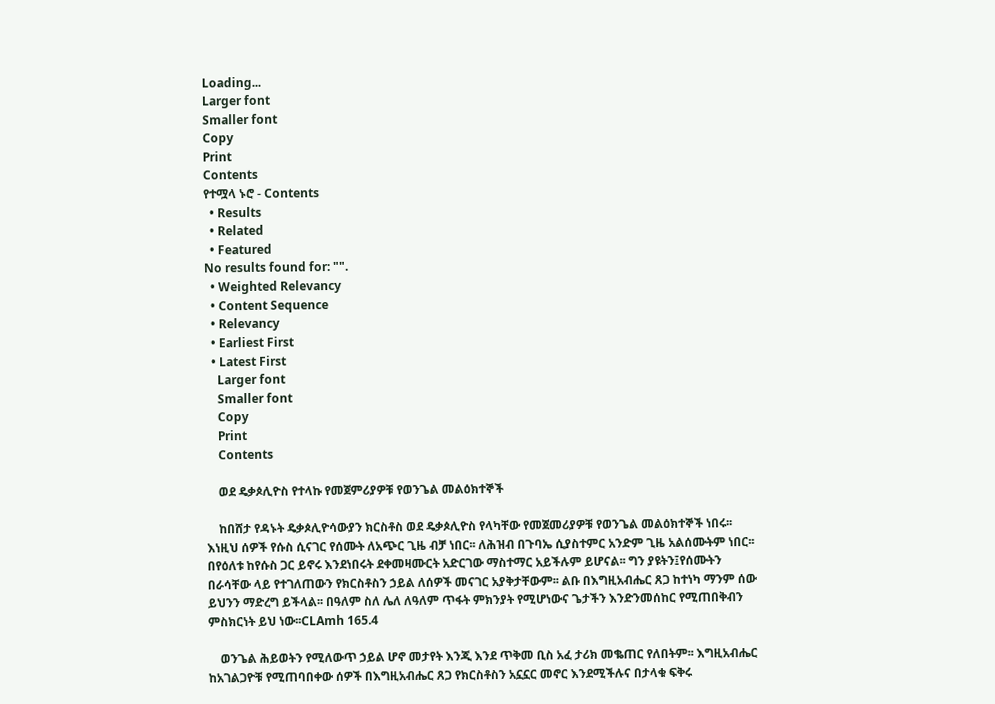Loading...
Larger font
Smaller font
Copy
Print
Contents
የተሟላ ኑሮ - Contents
  • Results
  • Related
  • Featured
No results found for: "".
  • Weighted Relevancy
  • Content Sequence
  • Relevancy
  • Earliest First
  • Latest First
    Larger font
    Smaller font
    Copy
    Print
    Contents

    ወደ ዴቃጶሊዮስ የተላኩ የመጀምሪያዎቹ የወንጌል መልዕክተኞች

    ከበሸታ የዳኑት ዴቃጶሊዮሳውያን ክርስቶስ ወደ ዴቃጶሊዮስ የላካቸው የመጀመሪያዎቹ የወንጌል መልዕክተኞች ነበሩ፡፡ እነዚህ ሰዎች የሱስ ሲናገር የሰሙት ለአጭር ጊዜ ብቻ ነበር፡፡ ለሕዝብ በጉባኤ ሲያስተምር አንድም ጊዜ አልሰሙትም ነበር፡፡ በየዕለቱ ከየሱስ ጋር ይኖሩ እንደነበሩት ደቀመዛሙርት አድርገው ማስተማር አይችሉም ይሆናል፡፡ ግን ያዩትን፤የሰሙትን በራሳቸው ላይ የተገለጠውን የክርስቶስን ኃይል ለሰዎች መናገር አያቅታቸውም፡፡ ልቡ በእግዚአብሔር ጸጋ ከተነካ ማንም ሰው ይህንን ማድረግ ይችላል፡፡ በዓለም ስለ ሌለ ለዓለም ጥፋት ምክንያት የሚሆነውና ጌታችን እንድንመሰከር የሚጠበቅብን ምስክርነት ይህ ነው፡፡CLAmh 165.4

    ወንጌል ሕይወትን የሚለውጥ ኃይል ሆኖ መታየት እንጂ እንደ ጥቅመ ቢስ አፈ ታሪክ መቈጠር የለበትም፡፡ እግዚአብሔር ከአገልጋዮቹ የሚጠባበቀው ሰዎች በእግዚአብሔር ጸጋ የክርስቶስን አኗኗር መኖር እንደሚችሉና በታላቁ ፍቅሩ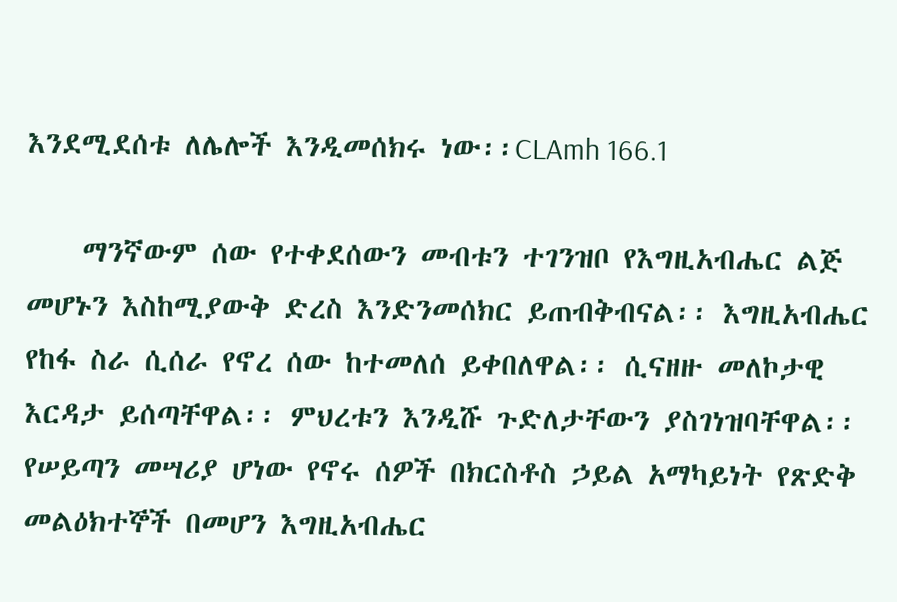እንደሚደሰቱ ለሌሎች እንዲመሰክሩ ነው፡፡CLAmh 166.1

    ማንኛውም ሰው የተቀደሰውን መብቱን ተገንዝቦ የእግዚአብሔር ልጅ መሆኑን እስከሚያውቅ ድረስ እንድንመሰክር ይጠብቅብናል፡፡ እግዚአብሔር የከፋ ስራ ሲሰራ የኖረ ሰው ከተመለሰ ይቀበለዋል፡፡ ሲናዘዙ መለኮታዊ እርዳታ ይሰጣቸዋል፡፡ ምህረቱን እንዲሹ ጉድለታቸውን ያስገነዝባቸዋል፡፡ የሠይጣን መሣሪያ ሆነው የኖሩ ሰዎች በክርስቶስ ኃይል አማካይነት የጽድቅ መልዕክተኞች በመሆን እግዚአብሔር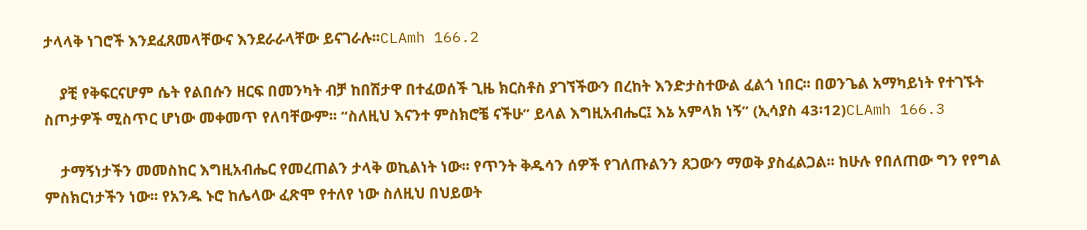ታላላቅ ነገሮች እንደፈጸመላቸውና እንደራራላቸው ይናገራሉ፡፡CLAmh 166.2

    ያቺ የቅፍርናሆም ሴት የልበሱን ዘርፍ በመንካት ብቻ ከበሽታዋ በተፈወሰች ጊዜ ክርስቶስ ያገኘችውን በረከት እንድታስተውል ፈልጎ ነበር፡፡ በወንጌል አማካይነት የተገኙት ስጦታዎች ሚስጥር ሆነው መቀመጥ የለባቸውም፡፡ “ስለዚህ እናንተ ምስክሮቼ ናችሁ” ይላል እግዚአብሔር፤ እኔ አምላክ ነኝ” (ኢሳያስ 43፡12)CLAmh 166.3

    ታማኝነታችን መመስከር እግዚአብሔር የመረጠልን ታላቅ ወኪልነት ነው፡፡ የጥንት ቅዱሳን ሰዎች የገለጡልንን ጸጋውን ማወቅ ያስፈልጋል፡፡ ከሁሉ የበለጠው ግን የየግል ምስክርነታችን ነው፡፡ የአንዱ ኑሮ ከሌላው ፈጽሞ የተለየ ነው ስለዚህ በህይወት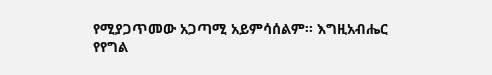የሚያጋጥመው አጋጣሚ አይምሳሰልም፡፡ እግዚአብሔር የየግል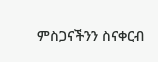ምስጋናችንን ስናቀርብ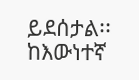ይደሰታል፡፡ ከእውነተኛ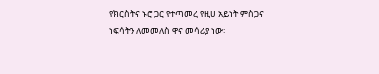የክርስትና ኑሮ ጋር የተጣመረ የዚሀ አይነት ምስጋና ነፍሳትን ለመመለስ ዋና መሳሪያ ነው፡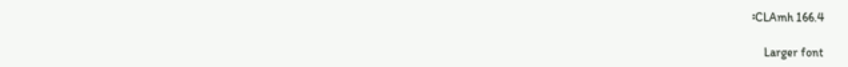፡CLAmh 166.4

    Larger font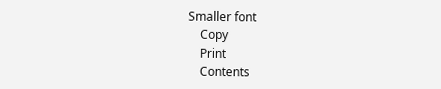Smaller font
    Copy
    Print
    Contents